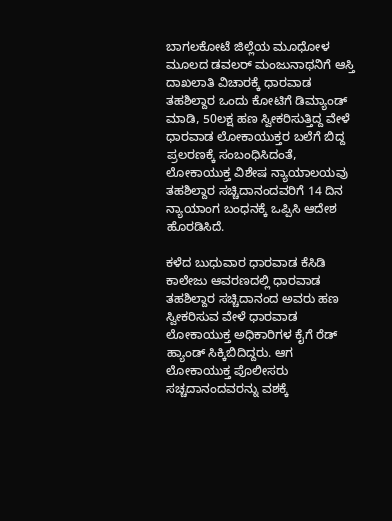ಬಾಗಲಕೋಟೆ ಜಿಲ್ಲೆಯ ಮೂಧೋಳ ಮೂಲದ ಡವಲರ್ ಮಂಜುನಾಥನಿಗೆ ಆಸ್ತಿ ದಾಖಲಾತಿ ವಿಚಾರಕ್ಕೆ ಧಾರವಾಡ ತಹಶಿಲ್ದಾರ ಒಂದು ಕೋಟಿಗೆ ಡಿಮ್ಯಾಂಡ್ ಮಾಡಿ, 50ಲಕ್ಷ ಹಣ ಸ್ವೀಕರಿಸುತ್ತಿದ್ದ ವೇಳೆ ಧಾರವಾಡ ಲೋಕಾಯುಕ್ತರ ಬಲೆಗೆ ಬಿದ್ದ ಪ್ರಲರಣಕ್ಕೆ ಸಂಬಂಧಿಸಿದಂತೆ, ಲೋಕಾಯುಕ್ತ ವಿಶೇಷ ನ್ಯಾಯಾಲಯವು ತಹಶಿಲ್ದಾರ ಸಚ್ಚಿದಾನಂದವರಿಗೆ 14 ದಿನ ನ್ಯಾಯಾಂಗ ಬಂಧನಕ್ಕೆ ಒಪ್ಪಿಸಿ ಆದೇಶ ಹೊರಡಿಸಿದೆ.

ಕಳೆದ ಬುಧುವಾರ ಧಾರವಾಡ ಕೆಸಿಡಿ ಕಾಲೇಜು ಆವರಣದಲ್ಲಿ ಧಾರವಾಡ ತಹಶಿಲ್ದಾರ ಸಚ್ಚಿದಾನಂದ ಅವರು ಹಣ ಸ್ವೀಕರಿಸುವ ವೇಳೆ ಧಾರವಾಡ ಲೋಕಾಯುಕ್ತ ಅಧಿಕಾರಿಗಳ ಕೈಗೆ ರೆಡ್ ಹ್ಯಾಂಡ್ ಸಿಕ್ಕಿಬಿದಿದ್ದರು. ಆಗ ಲೋಕಾಯುಕ್ತ ಪೊಲೀಸರು ಸಚ್ಚದಾನಂದವರನ್ನು ವಶಕ್ಕೆ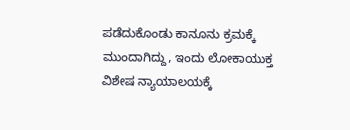ಪಡೆದುಕೊಂಡು ಕಾನೂನು ಕ್ರಮಕ್ಕೆ ಮುಂದಾಗಿದ್ದು, ಇಂದು ಲೋಕಾಯುಕ್ತ ವಿಶೇಷ ನ್ಯಾಯಾಲಯಕ್ಕೆ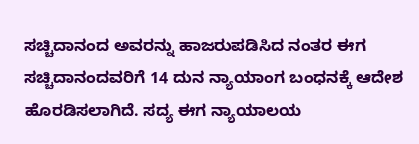ಸಚ್ಚಿದಾನಂದ ಅವರನ್ನು ಹಾಜರುಪಡಿಸಿದ ನಂತರ ಈಗ ಸಚ್ಚಿದಾನಂದವರಿಗೆ 14 ದುನ ನ್ಯಾಯಾಂಗ ಬಂಧನಕ್ಕೆ ಆದೇಶ ಹೊರಡಿಸಲಾಗಿದೆ. ಸದ್ಯ ಈಗ ನ್ಯಾಯಾಲಯ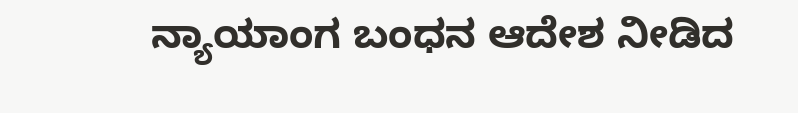ನ್ಯಾಯಾಂಗ ಬಂಧನ ಆದೇಶ ನೀಡಿದ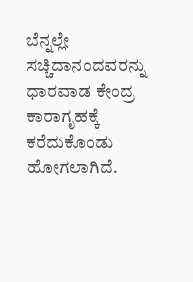ಬೆನ್ನಲ್ಲೇ ಸಚ್ಚಿದಾನಂದವರನ್ನು ಧಾರವಾಡ ಕೇಂದ್ರ ಕಾರಾಗೃಹಕ್ಕೆ ಕರೆದುಕೊಂಡು ಹೋಗಲಾಗಿದೆ.